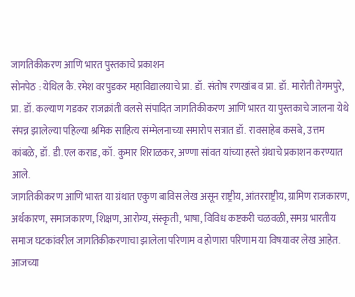जागतिकीकरण आणि भारत पुस्तकाचे प्रकाशन
सोनपेठ : येथिल कै. रमेश वरपुडकर महाविद्यालयाचे प्रा. डॉ. संतोष रणखांब व प्रा. डॉ. मारोती तेगमपुरे, प्रा. डॉ. कल्याण गडकर राजक्रांती वलसे संपादित जागतिकीकरण आणि भारत या पुस्तकाचे जालना येथे संपन्न झालेल्या पहिल्या श्रमिक साहित्य संम्मेलनाच्या समारोप सत्रात डॉ. रावसाहेब कसबे, उत्तम कांबळे, डॉ. डी.एल कराड, कॉ. कुमार शिराळकर, अण्णा सांवत यांच्या हस्ते ग्रंथाचे प्रकाशन करण्यात आले.
जागतिकीकरण आणि भारत या ग्रंथात एकुण बाविस लेख असून राष्ट्रीय, आंतरराष्ट्रीय, ग्रामिण राजकारण, अर्थकारण, समाजकारण, शिक्षण, आरोग्य, संस्कृती, भाषा, विविध कष्टकरी चळवळी, समग्र भारतीय समाज घटकांवरील जागतिकीकरणाचा झालेला परिणाम व होणारा परिणाम या विषयावर लेख आहेत. आजच्या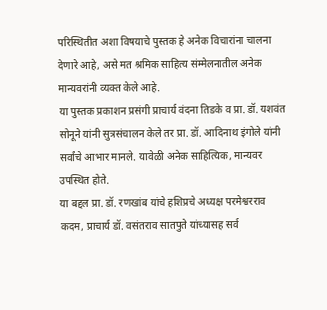परिस्थितीत अशा विषयाचे पुस्तक हे अनेक विचारांना चालना देणारे आहे, असे मत श्रमिक साहित्य संम्मेलनातील अनेक मान्यवरांनी व्यक्त केले आहे.
या पुस्तक प्रकाशन प्रसंगी प्राचार्य वंदना तिडके व प्रा. डॉ. यशवंत सोनूने यांनी सुत्रसंचालन केले तर प्रा. डॉ. आदिनाथ इंगोले यांनी सर्वांचे आभार मानले. यावेळी अनेक साहित्यिक, मान्यवर उपस्थित होते.
या बद्दल प्रा. डॉ. रणखांब यांचे हशिप्रचे अध्यक्ष परमेश्वरराव कदम, प्राचार्य डॉ. वसंतराव सातपुते यांच्यासह सर्व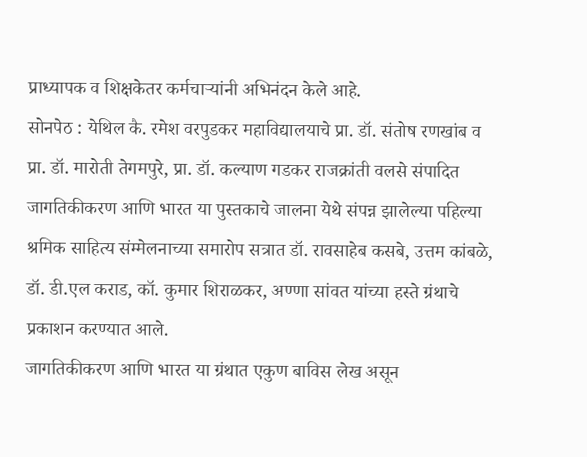प्राध्यापक व शिक्षकेतर कर्मचाऱ्यांनी अभिनंदन केले आहे.
सोनपेठ : येथिल कै. रमेश वरपुडकर महाविद्यालयाचे प्रा. डॉ. संतोष रणखांब व प्रा. डॉ. मारोती तेगमपुरे, प्रा. डॉ. कल्याण गडकर राजक्रांती वलसे संपादित जागतिकीकरण आणि भारत या पुस्तकाचे जालना येथे संपन्न झालेल्या पहिल्या श्रमिक साहित्य संम्मेलनाच्या समारोप सत्रात डॉ. रावसाहेब कसबे, उत्तम कांबळे, डॉ. डी.एल कराड, कॉ. कुमार शिराळकर, अण्णा सांवत यांच्या हस्ते ग्रंथाचे प्रकाशन करण्यात आले.
जागतिकीकरण आणि भारत या ग्रंथात एकुण बाविस लेख असून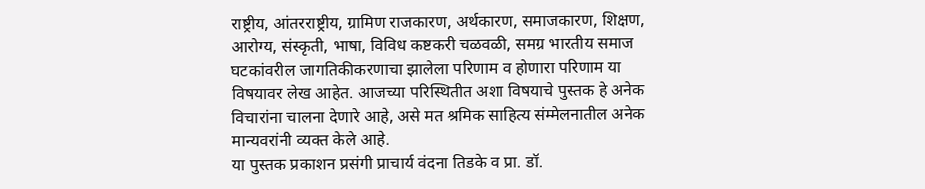राष्ट्रीय, आंतरराष्ट्रीय, ग्रामिण राजकारण, अर्थकारण, समाजकारण, शिक्षण, आरोग्य, संस्कृती, भाषा, विविध कष्टकरी चळवळी, समग्र भारतीय समाज घटकांवरील जागतिकीकरणाचा झालेला परिणाम व होणारा परिणाम या विषयावर लेख आहेत. आजच्या परिस्थितीत अशा विषयाचे पुस्तक हे अनेक विचारांना चालना देणारे आहे, असे मत श्रमिक साहित्य संम्मेलनातील अनेक मान्यवरांनी व्यक्त केले आहे.
या पुस्तक प्रकाशन प्रसंगी प्राचार्य वंदना तिडके व प्रा. डॉ.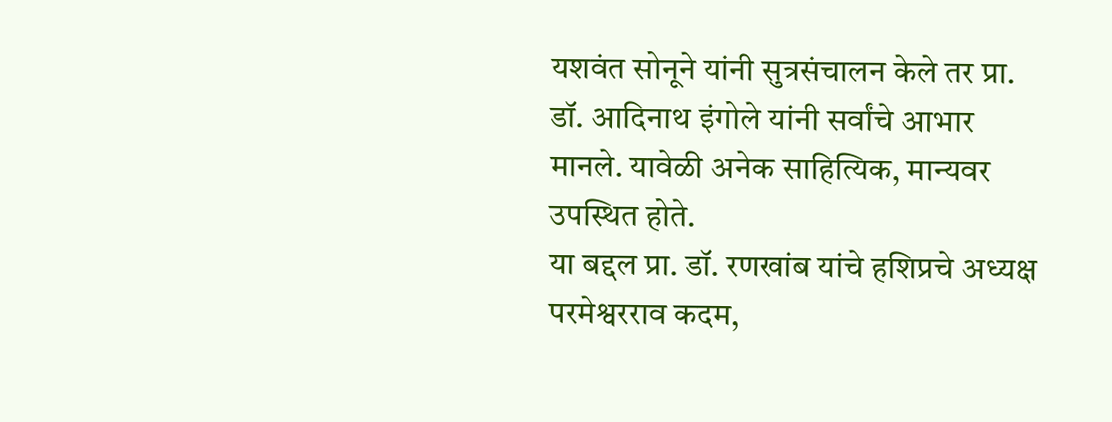यशवंत सोनूने यांनी सुत्रसंचालन केले तर प्रा. डॉ. आदिनाथ इंगोले यांनी सर्वांचे आभार मानले. यावेळी अनेक साहित्यिक, मान्यवर उपस्थित होते.
या बद्दल प्रा. डॉ. रणखांब यांचे हशिप्रचे अध्यक्ष परमेश्वरराव कदम,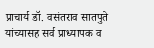प्राचार्य डॉ. वसंतराव सातपुते यांच्यासह सर्व प्राध्यापक व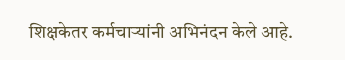शिक्षकेतर कर्मचाऱ्यांनी अभिनंदन केले आहे.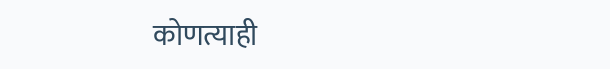कोणत्याही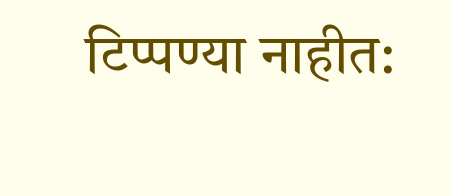टिप्पण्या नाहीत: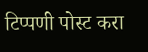टिप्पणी पोस्ट करा